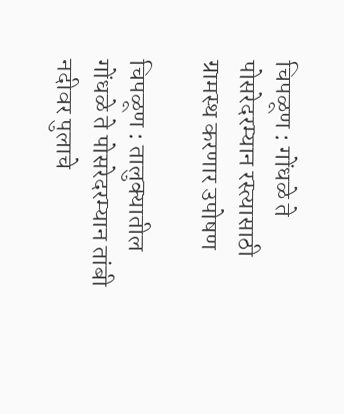चिपळूण : गोंधळे ते पोसरेदरम्यान रस्त्यासाठी ग्रामस्थ करणार उपोषण

चिपळूण : तालुक्यातील गोंधळे ते पोसरेदरम्यान तांबी नदीवर पुलाचे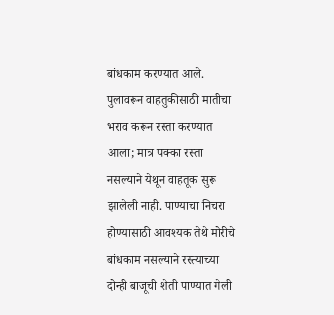बांधकाम करण्यात आले. पुलावरून वाहतुकीसाठी मातीचा भराव करून रस्ता करण्यात आला; मात्र पक्का रस्ता नसल्याने येथून वाहतूक सुरू झालेली नाही. पाण्याचा निचरा होण्यासाठी आवश्यक तेथे मोरीचे बांधकाम नसल्याने रस्त्याच्या दोन्ही बाजूची शेती पाण्यात गेली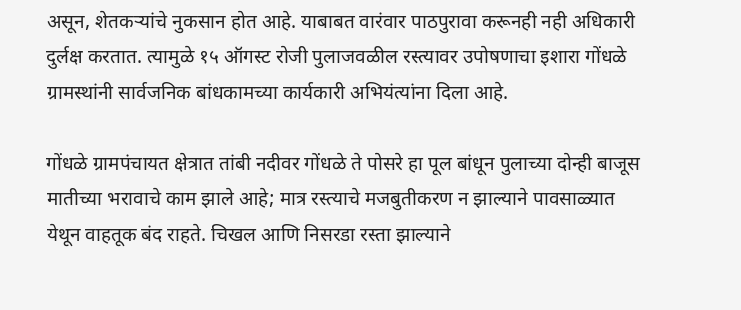असून, शेतकऱ्यांचे नुकसान होत आहे. याबाबत वारंवार पाठपुरावा करूनही नही अधिकारी दुर्लक्ष करतात. त्यामुळे १५ ऑगस्ट रोजी पुलाजवळील रस्त्यावर उपोषणाचा इशारा गोंधळे ग्रामस्थांनी सार्वजनिक बांधकामच्या कार्यकारी अभियंत्यांना दिला आहे.

गोंधळे ग्रामपंचायत क्षेत्रात तांबी नदीवर गोंधळे ते पोसरे हा पूल बांधून पुलाच्या दोन्ही बाजूस मातीच्या भरावाचे काम झाले आहे; मात्र रस्त्याचे मजबुतीकरण न झाल्याने पावसाळ्यात येथून वाहतूक बंद राहते. चिखल आणि निसरडा रस्ता झाल्याने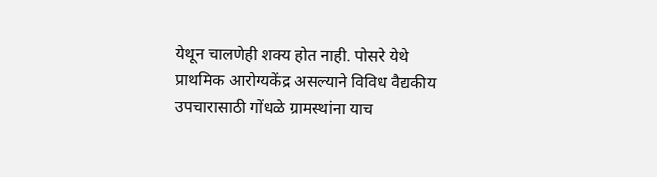येथून चालणेही शक्य होत नाही. पोसरे येथे प्राथमिक आरोग्यकेंद्र असल्याने विविध वैद्यकीय उपचारासाठी गोंधळे ग्रामस्थांना याच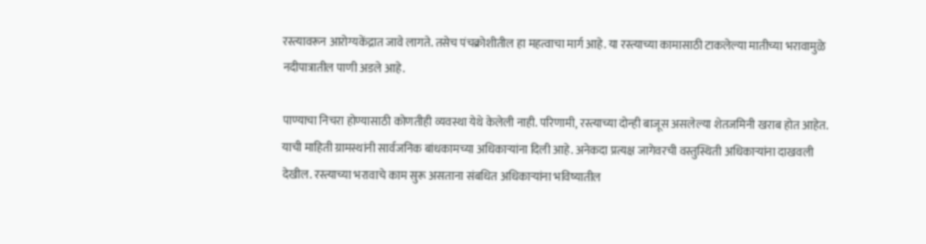रस्त्यावरून आरोग्यकेंद्रात जावे लागते. तसेच पंचक्रोशीतील हा महत्वाचा मार्ग आहे. या रस्त्याच्या कामासाठी टाकलेल्या मातीच्या भरावामुळे नदीपात्रातील पाणी अडले आहे.

पाण्याचा निचरा होण्यासाठी कोणतीही व्यवस्था येथे केलेली नाही. परिणामी, रस्त्याच्या दोन्ही बाजूस असलेल्या शेतजमिनी खराब होत आहेत. याची माहिती ग्रामस्थांनी सार्वजनिक बांधकामच्या अधिकाऱ्यांना दिली आहे. अनेकदा प्रत्यक्ष जागेवरची वस्तुस्थिती अधिकाऱ्यांना दाखवली देखील. रस्त्याच्या भरावाचे काम सुरू असताना संबधित अधिकाऱ्यांना भविष्यातील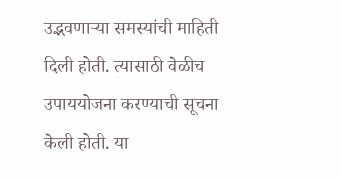उद्भवणाऱ्या समस्यांची माहिती दिली होती. त्यासाठी वेळीच उपाययोजना करण्याची सूचना केली होती. या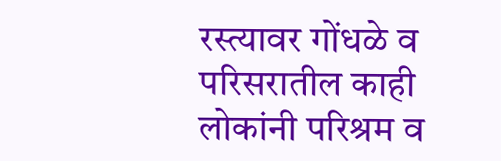रस्त्यावर गोंधळे व परिसरातील काही लोकांनी परिश्रम व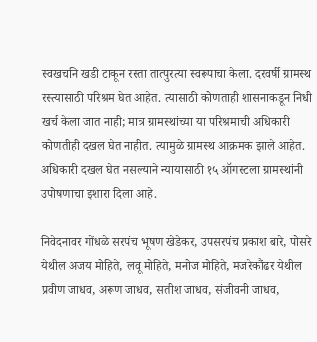स्वखचनि खडी टाकून रस्ता तात्पुरत्या स्वरूपाचा केला. दरवर्षी ग्रामस्थ रस्त्यासाठी परिश्रम घेत आहेत. त्यासाठी कोणताही शासनाकडून निधी खर्च केला जात नाही; मात्र ग्रामस्थांच्या या परिश्रमाची अधिकारी कोणतीही दखल घेत नाहीत. त्यामुळे ग्रामस्थ आक्रमक झाले आहेत. अधिकारी दखल घेत नसल्याने न्यायासाठी १५ ऑगस्टला ग्रामस्थांनी उपोषणाचा इशारा दिला आहे.

निवेदनावर गोंधळे सरपंच भूषण खेडेकर, उपसरपंच प्रकाश बारे, पोसरे येथील अजय मोहिते, लवू मोहिते, मनोज मोहिते, मजरेकौंढर येथील प्रवीण जाधव, अरूण जाधव, सतीश जाधव, संजीवनी जाधव,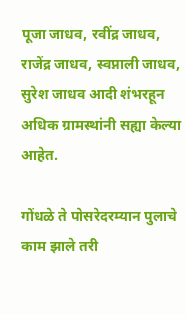पूजा जाधव, रवींद्र जाधव, राजेंद्र जाधव, स्वप्नाली जाधव, सुरेश जाधव आदी शंभरहून अधिक ग्रामस्थांनी सह्या केल्या आहेत.

गोंधळे ते पोसरेदरम्यान पुलाचे काम झाले तरी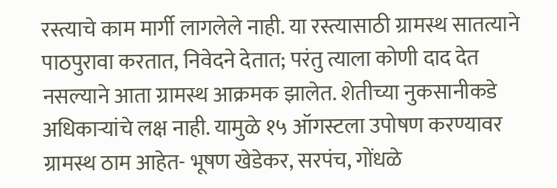रस्त्याचे काम मार्गी लागलेले नाही. या रस्त्यासाठी ग्रामस्थ सातत्याने पाठपुरावा करतात, निवेदने देतात; परंतु त्याला कोणी दाद देत नसल्याने आता ग्रामस्थ आक्रमक झालेत. शेतीच्या नुकसानीकडे अधिकाऱ्यांचे लक्ष नाही. यामुळे १५ ऑगस्टला उपोषण करण्यावर ग्रामस्थ ठाम आहेत- भूषण खेडेकर, सरपंच, गोंधळे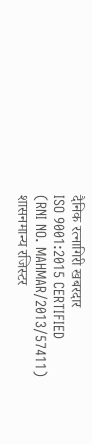दैनिक रत्नागिरी खबरदार
ISO 9001:2015 CERTIFIED
(RNI NO. MAHMAR/2013/57411)
शासनमान्य रजिस्टर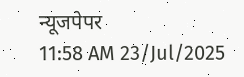न्यूजपेपर
11:58 AM 23/Jul/2025